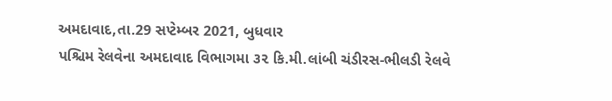અમદાવાદ,તા.29 સપ્ટેમ્બર 2021, બુધવાર
પશ્ચિમ રેલવેના અમદાવાદ વિભાગમા ૩૨ કિ.મી.લાંબી ચંડીરસ-ભીલડી રેલવે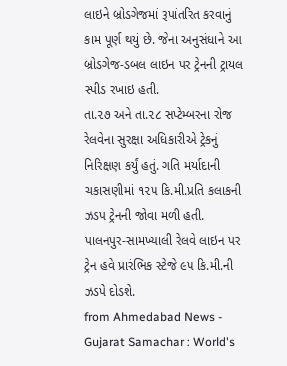લાઇને બ્રોડગેજમાં રૂપાંતરિત કરવાનું કામ પૂર્ણ થયું છે. જેના અનુસંધાને આ બ્રોડગેજ-ડબલ લાઇન પર ટ્રેનની ટ્રાયલ સ્પીડ રખાઇ હતી.
તા.૨૭ અને તા.૨૮ સપ્ટેમ્બરના રોજ રેલવેના સુરક્ષા અધિકારીએ ટ્રેકનું નિરિક્ષણ કર્યું હતું. ગતિ મર્યાદાની ચકાસણીમાં ૧૨૫ કિ.મી.પ્રતિ કલાકની ઝડપ ટ્રેનની જોવા મળી હતી.
પાલનપુર-સામખ્યાલી રેલવે લાઇન પર ટ્રેન હવે પ્રારંભિક સ્ટેજે ૯૫ કિ.મી.ની ઝડપે દોડશે.
from Ahmedabad News - Gujarat Samachar : World's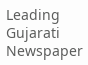Leading Gujarati Newspaper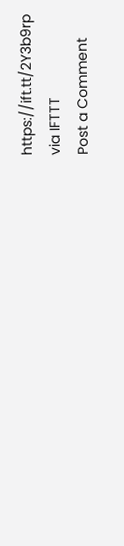https://ift.tt/2Y3b9rp
via IFTTT
Post a Comment